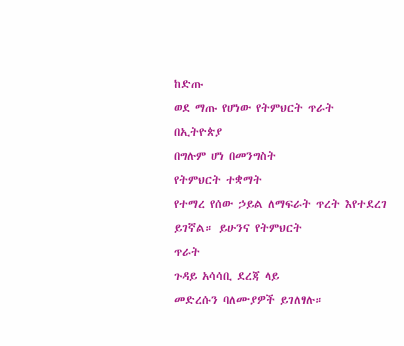ከድጡ
ወደ ማጡ የሆነው የትምህርት ጥራት
በኢትዮጵያ
በግሉም ሆነ በመንግስት
የትምህርት ተቋማት
የተማረ የሰው ኃይል ለማፍራት ጥረት እየተደረገ
ይገኛል። ይሁንና የትምህርት
ጥራት
ጉዳይ አሳሳቢ ደረጃ ላይ
መድረሱን ባለሙያዎች ይገለፃሉ።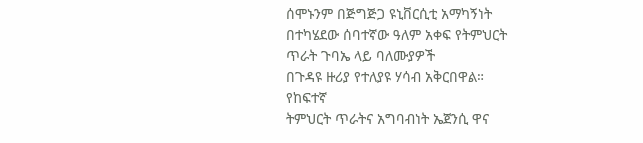ሰሞኑንም በጅግጅጋ ዩኒቨርሲቲ አማካኝነት
በተካሄደው ሰባተኛው ዓለም አቀፍ የትምህርት
ጥራት ጉባኤ ላይ ባለሙያዎች
በጉዳዩ ዙሪያ የተለያዩ ሃሳብ አቅርበዋል።
የከፍተኛ
ትምህርት ጥራትና አግባብነት ኤጀንሲ ዋና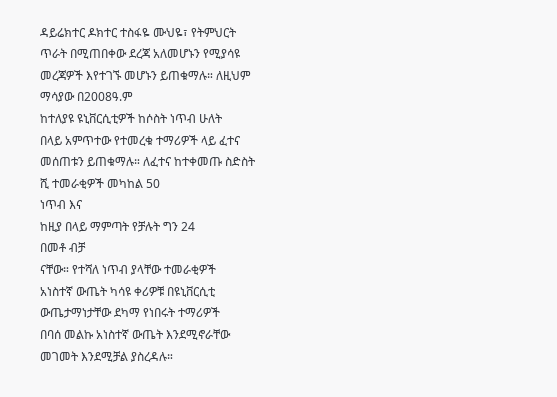ዳይሬክተር ዶክተር ተስፋዬ ሙህዬ፣ የትምህርት
ጥራት በሚጠበቀው ደረጃ አለመሆኑን የሚያሳዩ
መረጃዎች እየተገኙ መሆኑን ይጠቁማሉ። ለዚህም
ማሳያው በ2008ዓ.ም
ከተለያዩ ዩኒቨርሲቲዎች ከሶስት ነጥብ ሁለት
በላይ አምጥተው የተመረቁ ተማሪዎች ላይ ፈተና
መሰጠቱን ይጠቁማሉ። ለፈተና ከተቀመጡ ስድስት
ሺ ተመራቂዎች መካከል 50
ነጥብ እና
ከዚያ በላይ ማምጣት የቻሉት ግን 24
በመቶ ብቻ
ናቸው። የተሻለ ነጥብ ያላቸው ተመራቂዎች
አነስተኛ ውጤት ካሳዩ ቀሪዎቹ በዩኒቨርሲቲ
ውጤታማነታቸው ደካማ የነበሩት ተማሪዎች
በባሰ መልኩ አነስተኛ ውጤት እንደሚኖራቸው
መገመት እንደሚቻል ያስረዳሉ።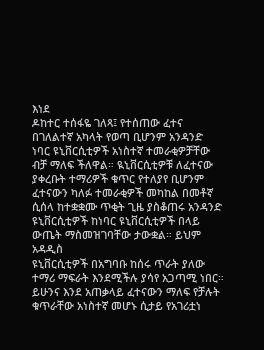እነደ
ዶከተር ተሰፋዬ ገለጻ፤ የተሰጠው ፈተና
በገለልተኛ አካላት የወጣ ቢሆንም አንዳንድ
ነባር ዩኒቨርሲቲዎች አነስተኛ ተመራቂዎቻቸው
ብቻ ማለፍ ችለዋል። ዪኒቨርሲቲዎቹ ለፈተናው
ያቀረቡት ተማሪዎች ቁጥር የተለያየ ቢሆንም
ፈተናውን ካለፉ ተመራቂዎች መካከል በመቶኛ
ሲሰላ ከተቋቋሙ ጥቂት ጊዜ ያስቆጠሩ አንዳንድ
ዩኒቨርሲቲዎች ከነባር ዩኒቨርሲቲዎች በላይ
ውጤት ማስመዝገባቸው ታውቋል። ይህም አዳዲስ
ዩኒቨርሲቲዎች በአግባቡ ከሰሩ ጥራት ያለው
ተማሪ ማፍራት እንደሚችሉ ያሳየ አጋጣሚ ነበር።
ይሁንና እንደ አጠቃላይ ፈተናውን ማለፍ የቻሉት
ቁጥራቸው አነስተኛ መሆኑ ሲታይ የአገሪቷነ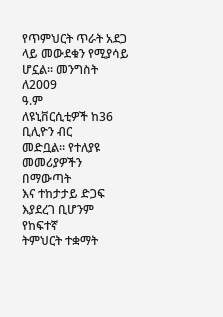የጥምህርት ጥራት አደጋ ላይ መውደቁን የሚያሳይ
ሆኗል። መንግስት ለ2009
ዓ.ም
ለዩኒቨርሲቲዎች ከ36
ቢሊዮን ብር
መድቧል። የተለያዩ መመሪያዎችን በማውጣት
እና ተከታታይ ድጋፍ እያደረገ ቢሆንም የከፍተኛ
ትምህርት ተቋማት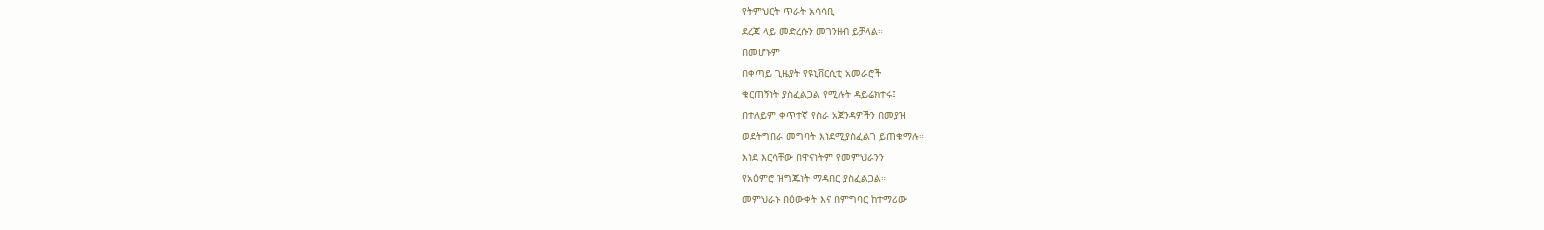የትምህርት ጥራት አሳሳቢ
ደረጃ ላይ መድረሱን መገንዘብ ይቻላል።
በመሆኑም
በቀጣይ ጊዜያት የዩኒቨርሲቲ አመራሮች
ቁርጠኝነት ያስፈልጋል የሚሉት ዳይሬክተሩ፤
በተለይም ቀጥተኛ የስራ አጀንዳዎችን በመያዝ
ወደትግበራ መግባት እነደሚያስፈልገ ይጠቁማሉ።
እነደ እርሳቸው በዋናነትም የመምህራንን
የአዕምሮ ዝግጁነት ማዳበር ያስፈልጋል።
መምህራኑ በዕውቀት እና በምግባር ከተማሪው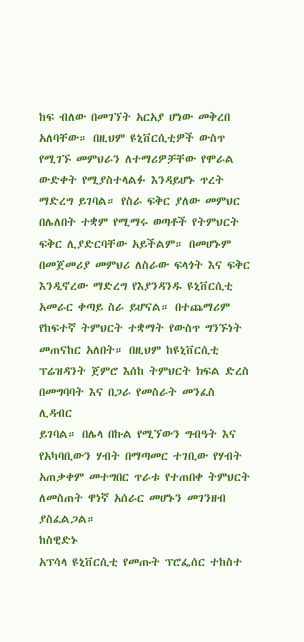ከፍ ብለው በመገኘት አርአያ ሆነው መቅረበ
አለባቸው። በዚህም ዩኒቨርሲቲዎች ውስጥ
የሚገኙ መምህራን ለተማሪዎቻቸው የሞራል
ውድቀት የሚያስተላልፉ እንዳይሆኑ ጥረት
ማድረግ ይገባል። የስራ ፍቅር ያለው መምህር
በሌለበት ተቋም የሚማሩ ወጣቶች የትምህርት
ፍቅር ሊያድርባቸው አይችልም። በመሆኑም
በመጀመሪያ መምህሪ ለስራው ፍላጎት እና ፍቅር
እንዲኖረው ማድረግ የእያንዳንዱ ዩኒቨርሲቲ
አመራር ቀጣይ ስራ ይሆናል። በተጨማሪም
የከፍተኛ ትምህርት ተቋማት የውስጥ ግንኙነት
መጠናከር አለበት። በዚህም ከዩኒቨርሲቲ
ፕሬዝዳንት ጀምሮ እሰከ ትምህርት ክፍል ድረስ
በመግባባት እና በጋራ የመስራት መንፈስ ሊዳብር
ይገባል። በሌላ በኩል የሚኘውን ግብዓት እና
የአካባቢውን ሃብት በማጣመር ተገቢው የሃብት
አጠቃቀም መተግበር ጥራቱ የተጠበቀ ትምህርት
ለመስጠት ዋነኛ አሰራር መሆኑን መገንዘብ
ያስፈልጋል።
ከስዊድኑ
አፕሳላ ዩኒቨርሲቲ የመጡት ፕሮፌሰር ተከስተ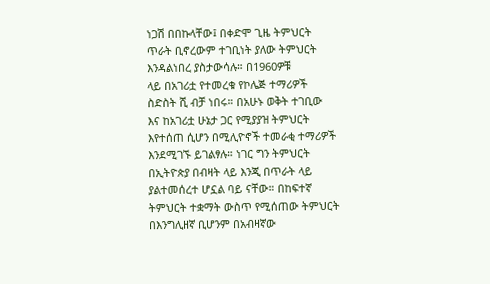ነጋሽ በበኩላቸው፤ በቀድሞ ጊዜ ትምህርት
ጥራት ቢኖረውም ተገቢነት ያለው ትምህርት
እንዳልነበረ ያስታውሳሉ። በ1960ዎቹ
ላይ በአገሪቷ የተመረቁ የኮሌጅ ተማሪዎች
ስድስት ሺ ብቻ ነበሩ። በአሁኑ ወቅት ተገቢው
እና ከአገሪቷ ሁኔታ ጋር የሚያያዝ ትምህርት
እየተሰጠ ሲሆን በሚሊዮኖች ተመራቂ ተማሪዎች
እንደሚገኙ ይገልፃሉ። ነገር ግን ትምህርት
በኢትዮጵያ በብዛት ላይ እንጂ በጥራት ላይ
ያልተመሰረተ ሆኗል ባይ ናቸው። በከፍተኛ
ትምህርት ተቋማት ውስጥ የሚሰጠው ትምህርት
በእንግሊዘኛ ቢሆንም በአብዛኛው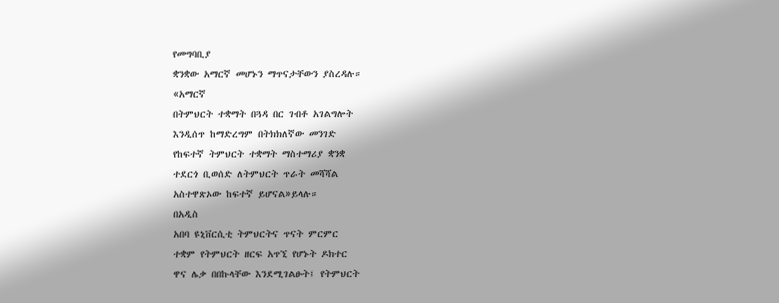የመግባቢያ
ቋንቋው አማርኛ መሆኑን ማጥናታቸውን ያስረዳሉ።
«አማርኛ
በትምህርት ተቋማት በጓዳ በር ገብቶ አገልግሎት
እንዲሰጥ ከማድረግም በትክክለኛው መንገድ
የከፍተኛ ትምህርት ተቋማት ማስተማሪያ ቋንቋ
ተደርጎ ቢወሰድ ለትምህርት ጥራት መሻሻል
አስተዋጽኦው ከፍተኛ ይሆናል»ይላሉ።
በአዲስ
አበባ ዩኒቨርሲቲ ትምህርትና ጥናት ምርምር
ተቋም የትምህርት ዘርፍ አጥኚ የሆኑት ዶክተር
ዋና ሌቃ በበኩላቸው እንደሚገልፁት፤ የትምህርት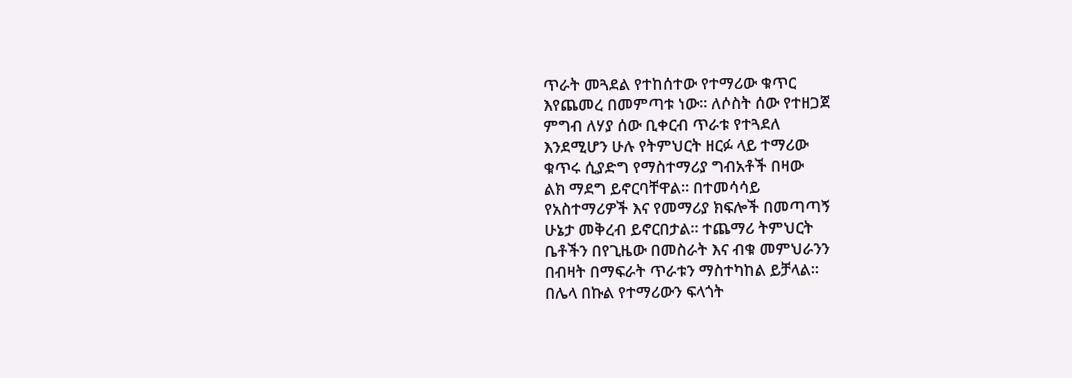ጥራት መጓደል የተከሰተው የተማሪው ቁጥር
እየጨመረ በመምጣቱ ነው። ለሶስት ሰው የተዘጋጀ
ምግብ ለሃያ ሰው ቢቀርብ ጥራቱ የተጓደለ
እንደሚሆን ሁሉ የትምህርት ዘርፉ ላይ ተማሪው
ቁጥሩ ሲያድግ የማስተማሪያ ግብአቶች በዛው
ልክ ማደግ ይኖርባቸዋል። በተመሳሳይ
የአስተማሪዎች እና የመማሪያ ክፍሎች በመጣጣኝ
ሁኔታ መቅረብ ይኖርበታል። ተጨማሪ ትምህርት
ቤቶችን በየጊዜው በመስራት እና ብቁ መምህራንን
በብዛት በማፍራት ጥራቱን ማስተካከል ይቻላል።
በሌላ በኩል የተማሪውን ፍላጎት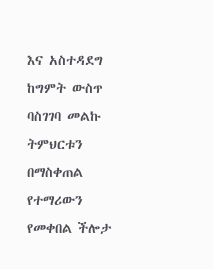እና አስተዳደግ
ከግምት ውስጥ ባስገገባ መልኩ ትምህርቱን
በማስቀጠል የተማሪውን የመቀበል ችሎታ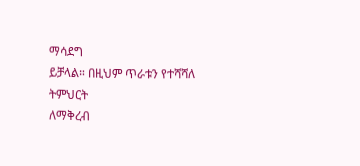ማሳደግ
ይቻላል። በዚህም ጥራቱን የተሻሻለ ትምህርት
ለማቅረብ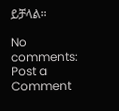ይቻላል።

No comments:
Post a Comment